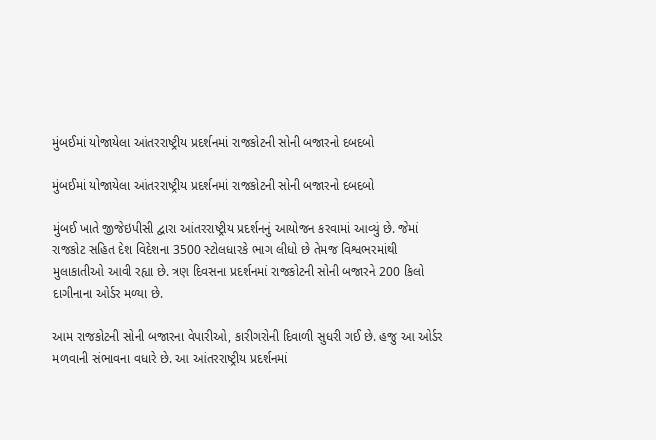મુંબઈમાં યોજાયેલા આંતરરાષ્ટ્રીય પ્રદર્શનમાં રાજકોટની સોની બજારનો દબદબો

મુંબઈમાં યોજાયેલા આંતરરાષ્ટ્રીય પ્રદર્શનમાં રાજકોટની સોની બજારનો દબદબો

મુંબઈ ખાતે જીજેઇપીસી દ્વારા આંતરરાષ્ટ્રીય પ્રદર્શનનું આયોજન કરવામાં આવ્યું છે. જેમાં રાજકોટ સહિત દેશ વિદેશના 3500 સ્ટોલધારકે ભાગ લીધો છે તેમજ વિશ્વભરમાંથી મુલાકાતીઓ આવી રહ્યા છે. ત્રણ દિવસના પ્રદર્શનમાં રાજકોટની સોની બજારને 200 કિલો દાગીનાના ઓર્ડર મળ્યા છે.

આમ રાજકોટની સોની બજારના વેપારીઓ, કારીગરોની દિવાળી સુધરી ગઈ છે. હજુ આ ઓર્ડર મળવાની સંભાવના વધારે છે. આ આંતરરાષ્ટ્રીય પ્રદર્શનમાં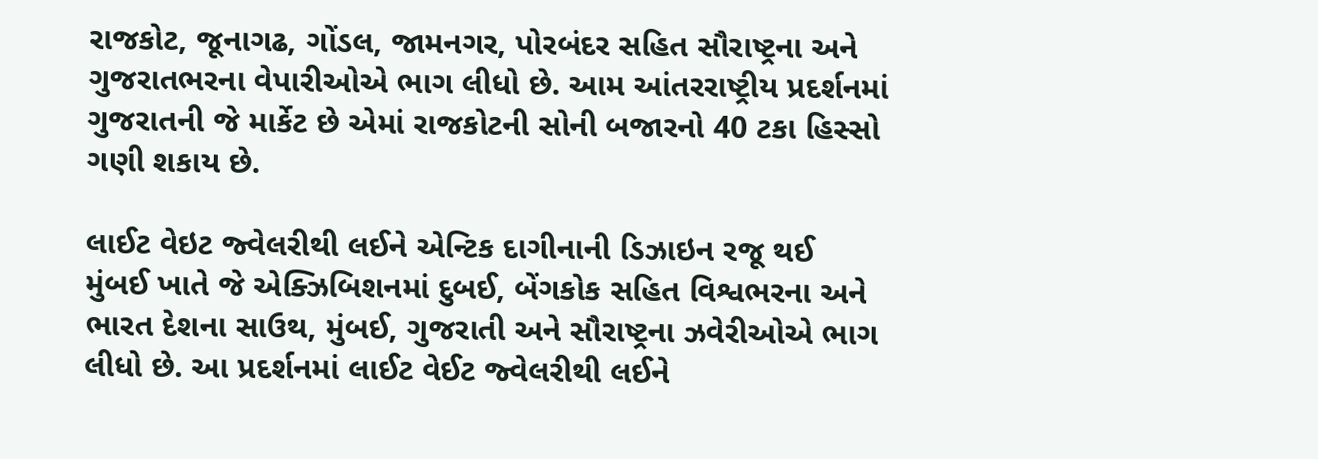રાજકોટ, જૂનાગઢ, ગોંડલ, જામનગર, પોરબંદર સહિત સૌરાષ્ટ્રના અને ગુજરાતભરના વેપારીઓએ ભાગ લીધો છે. આમ આંતરરાષ્ટ્રીય પ્રદર્શનમાં ગુજરાતની જે માર્કેટ છે એમાં રાજકોટની સોની બજારનો 40 ટકા હિસ્સો ગણી શકાય છે.

લાઈટ વેઇટ જ્વેલરીથી લઈને એન્ટિક દાગીનાની ડિઝાઇન રજૂ થઈ
મુંબઈ ખાતે જે એક્ઝિબિશનમાં દુબઈ, બેંગકોક સહિત વિશ્વભરના અને ભારત દેશના સાઉથ, મુંબઈ, ગુજરાતી અને સૌરાષ્ટ્રના ઝવેરીઓએ ભાગ લીધો છે. આ પ્રદર્શનમાં લાઈટ વેઈટ જ્વેલરીથી લઈને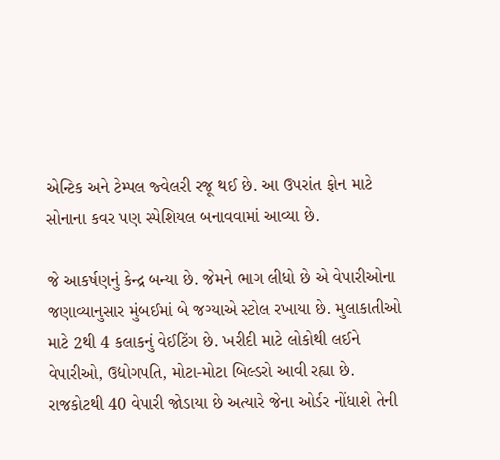એન્ટિક અને ટેમ્પલ જ્વેલરી રજૂ થઈ છે. આ ઉપરાંત ફોન માટે સોનાના કવર પણ સ્પેશિયલ બનાવવામાં આવ્યા છે.

જે આકર્ષણનું કેન્દ્ર બન્યા છે. જેમને ભાગ લીધો છે એ વેપારીઓના જણાવ્યાનુસાર મુંબઈમાં બે જગ્યાએ સ્ટોલ રખાયા છે. મુલાકાતીઓ માટે 2થી 4 કલાકનું વેઈટિંગ છે. ખરીદી માટે લોકોથી લઈને વેપારીઓ, ઉદ્યોગપતિ, મોટા-મોટા બિલ્ડરો આવી રહ્યા છે. રાજકોટથી 40 વેપારી જોડાયા છે અત્યારે જેના ઓર્ડર નોંધાશે તેની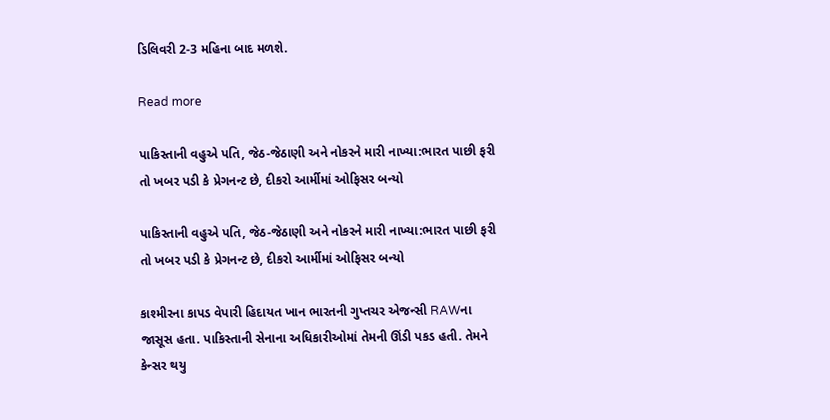ડિલિવરી 2-3 મહિના બાદ મળશે.

Read more

પાકિસ્તાની વહુએ પતિ, જેઠ-જેઠાણી અને નોકરને મારી નાખ્યા:ભારત પાછી ફરી તો ખબર પડી કે પ્રેગનન્ટ છે, દીકરો આર્મીમાં ઓફિસર બન્યો

પાકિસ્તાની વહુએ પતિ, જેઠ-જેઠાણી અને નોકરને મારી નાખ્યા:ભારત પાછી ફરી તો ખબર પડી કે પ્રેગનન્ટ છે, દીકરો આર્મીમાં ઓફિસર બન્યો

કાશ્મીરના કાપડ વેપારી હિદાયત ખાન ભારતની ગુપ્તચર એજન્સી RAWના જાસૂસ હતા. પાકિસ્તાની સેનાના અધિકારીઓમાં તેમની ઊંડી પકડ હતી. તેમને કેન્સર થયુ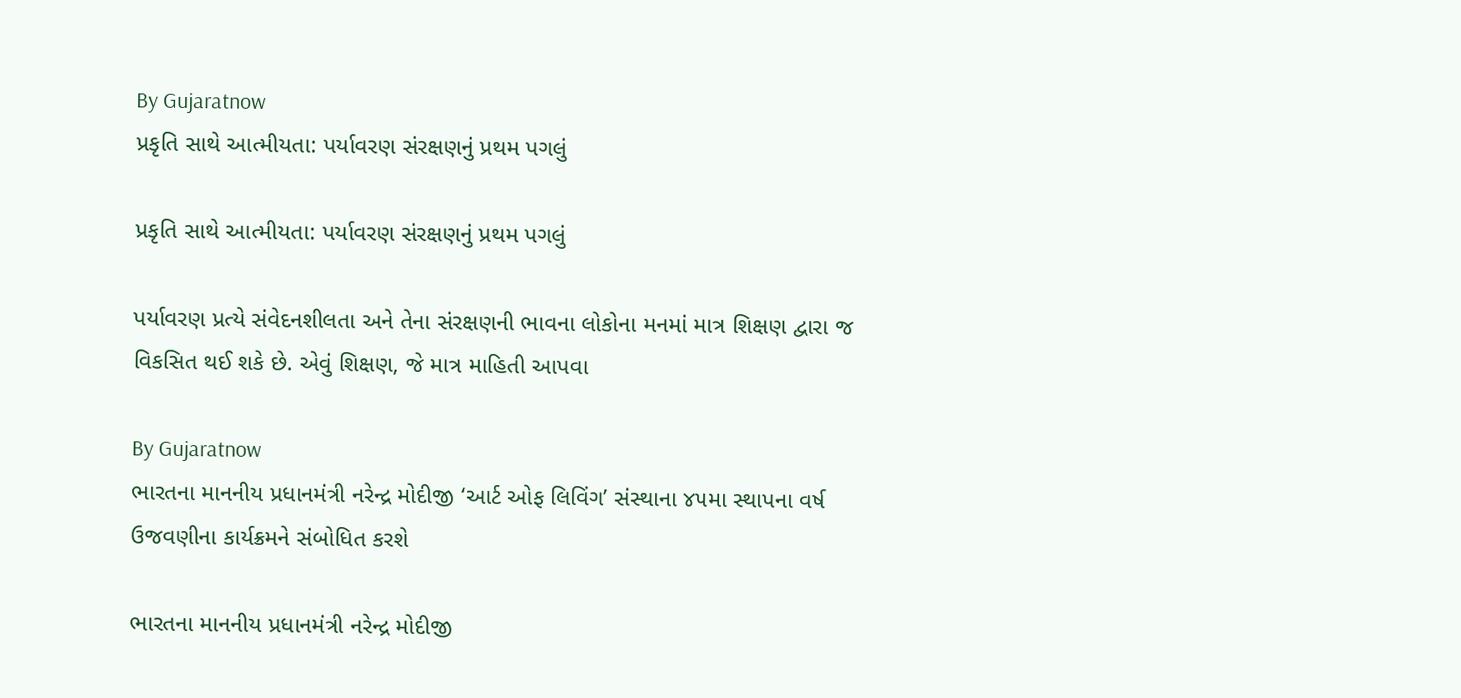By Gujaratnow
પ્રકૃતિ સાથે આત્મીયતા: પર્યાવરણ સંરક્ષણનું પ્રથમ પગલું

પ્રકૃતિ સાથે આત્મીયતા: પર્યાવરણ સંરક્ષણનું પ્રથમ પગલું

પર્યાવરણ પ્રત્યે સંવેદનશીલતા અને તેના સંરક્ષણની ભાવના લોકોના મનમાં માત્ર શિક્ષણ દ્વારા જ વિકસિત થઈ શકે છે. એવું શિક્ષણ, જે માત્ર માહિતી આપવા

By Gujaratnow
ભારતના માનનીય પ્રધાનમંત્રી નરેન્દ્ર મોદીજી ‘આર્ટ ઓફ લિવિંગ’ સંસ્થાના ૪૫મા સ્થાપના વર્ષ ઉજવણીના કાર્યક્રમને સંબોધિત કરશે

ભારતના માનનીય પ્રધાનમંત્રી નરેન્દ્ર મોદીજી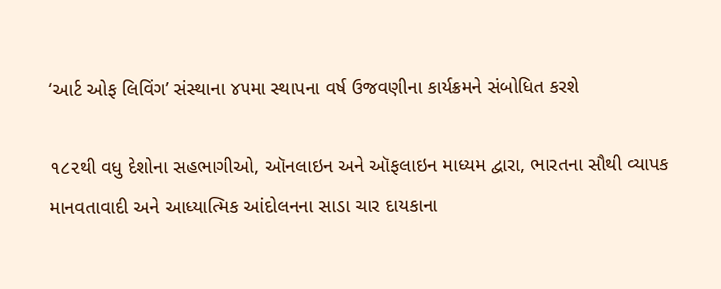‘આર્ટ ઓફ લિવિંગ’ સંસ્થાના ૪૫મા સ્થાપના વર્ષ ઉજવણીના કાર્યક્રમને સંબોધિત કરશે

૧૮૨થી વધુ દેશોના સહભાગીઓ, ઑનલાઇન અને ઑફલાઇન માધ્યમ દ્વારા, ભારતના સૌથી વ્યાપક માનવતાવાદી અને આધ્યાત્મિક આંદોલનના સાડા ચાર દાયકાના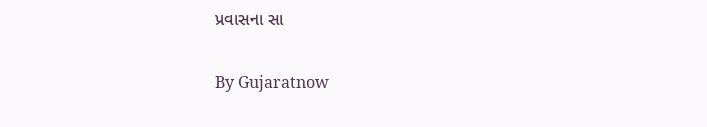પ્રવાસના સા

By Gujaratnow